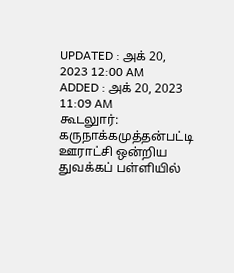UPDATED : அக் 20, 2023 12:00 AM
ADDED : அக் 20, 2023 11:09 AM
கூடலுார்:
கருநாக்கமுத்தன்பட்டி ஊராட்சி ஒன்றிய துவக்கப் பள்ளியில்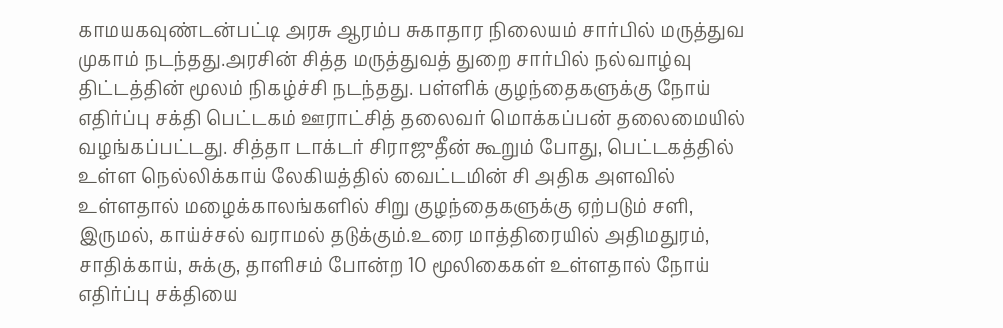காமயகவுண்டன்பட்டி அரசு ஆரம்ப சுகாதார நிலையம் சார்பில் மருத்துவ முகாம் நடந்தது.அரசின் சித்த மருத்துவத் துறை சார்பில் நல்வாழ்வு திட்டத்தின் மூலம் நிகழ்ச்சி நடந்தது. பள்ளிக் குழந்தைகளுக்கு நோய் எதிர்ப்பு சக்தி பெட்டகம் ஊராட்சித் தலைவர் மொக்கப்பன் தலைமையில் வழங்கப்பட்டது. சித்தா டாக்டர் சிராஜுதீன் கூறும் போது, பெட்டகத்தில் உள்ள நெல்லிக்காய் லேகியத்தில் வைட்டமின் சி அதிக அளவில் உள்ளதால் மழைக்காலங்களில் சிறு குழந்தைகளுக்கு ஏற்படும் சளி, இருமல், காய்ச்சல் வராமல் தடுக்கும்.உரை மாத்திரையில் அதிமதுரம், சாதிக்காய், சுக்கு, தாளிசம் போன்ற 10 மூலிகைகள் உள்ளதால் நோய் எதிர்ப்பு சக்தியை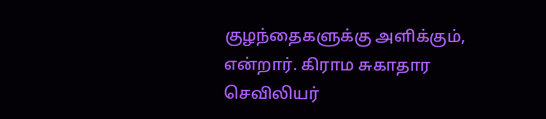குழந்தைகளுக்கு அளிக்கும், என்றார். கிராம சுகாதார செவிலியர்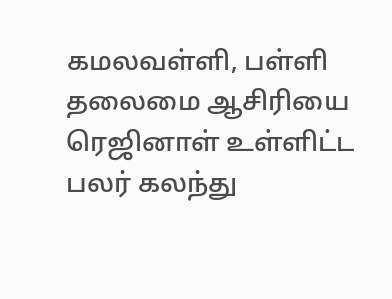கமலவள்ளி, பள்ளி தலைமை ஆசிரியை ரெஜினாள் உள்ளிட்ட பலர் கலந்து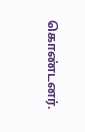கொண்டனர்.